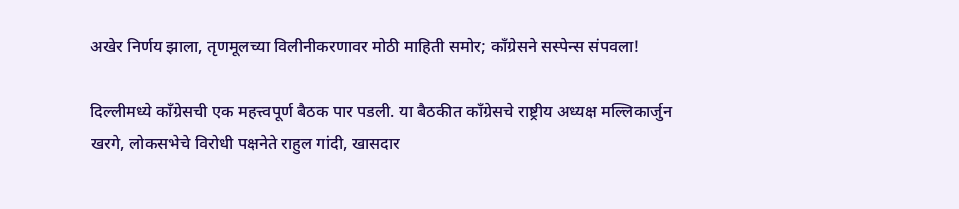अखेर निर्णय झाला, तृणमूलच्या विलीनीकरणावर मोठी माहिती समोर; काँग्रेसने सस्पेन्स संपवला!

दिल्लीमध्ये काँग्रेसची एक महत्त्वपूर्ण बैठक पार पडली. या बैठकीत काँग्रेसचे राष्ट्रीय अध्यक्ष मल्लिकार्जुन खरगे, लोकसभेचे विरोधी पक्षनेते राहुल गांदी, खासदार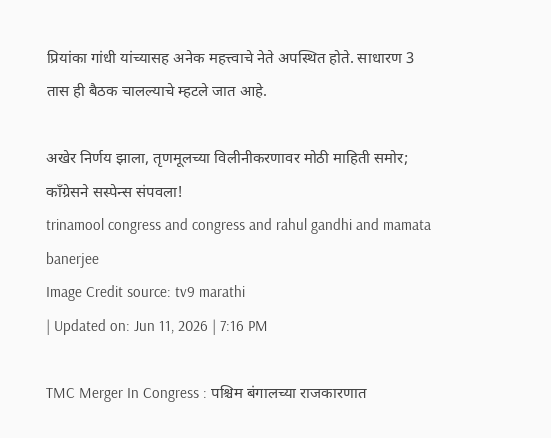प्रियांका गांधी यांच्यासह अनेक महत्त्वाचे नेते अपस्थित होते. साधारण 3 तास ही बैठक चालल्याचे म्हटले जात आहे.

अखेर निर्णय झाला, तृणमूलच्या विलीनीकरणावर मोठी माहिती समोर; काँग्रेसने सस्पेन्स संपवला!
trinamool congress and congress and rahul gandhi and mamata banerjee
Image Credit source: tv9 marathi
| Updated on: Jun 11, 2026 | 7:16 PM

TMC Merger In Congress : पश्चिम बंगालच्या राजकारणात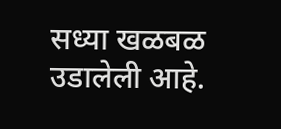सध्या खळबळ उडालेली आहे.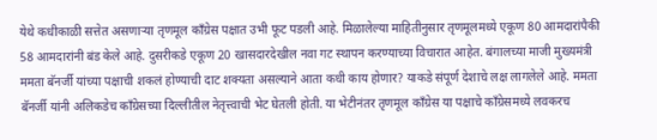येथे कधीकाळी सत्तेत असणाऱ्या तृणमूल काँग्रेस पक्षात उभी फूट पडली आहे. मिळालेल्या माहितीनुसार तृणमूलमध्ये एकूण 80 आमदारांपैकी 58 आमदारांनी बंड केले आहे. दुसरीकडे एकूण 20 खासदारदेखील नवा गट स्थापन करण्याच्या विचारात आहेत. बंगालच्या माजी मुख्यमंत्री ममता बॅनर्जी यांच्या पक्षाची शकलं होण्याची दाट शक्यता असल्याने आता कधी काय होणार? याकडे संपूर्ण देशाचे लक्ष लागलेले आहे. ममता बॅनर्जी यांनी अलिकडेच काँग्रेसच्या दिल्लीतील नेतृत्त्वाची भेट घेतली होती. या भेटीनंतर तृणमूल काँग्रेस या पक्षाचे काँग्रेसमध्ये लवकरच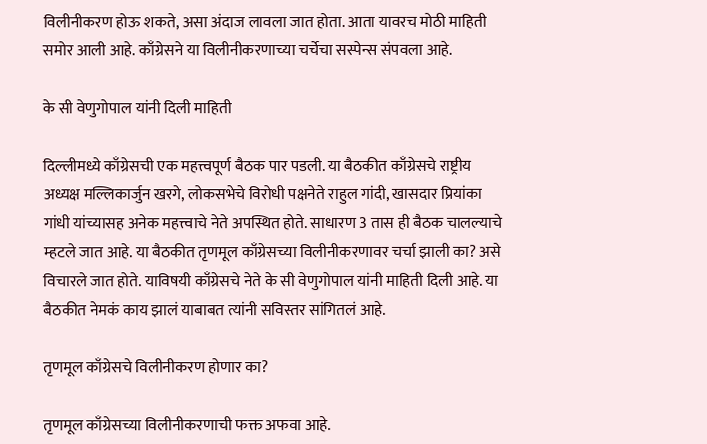विलीनीकरण होऊ शकते, असा अंदाज लावला जात होता. आता यावरच मोठी माहिती समोर आली आहे. काँग्रेसने या विलीनीकरणाच्या चर्चेचा सस्पेन्स संपवला आहे.

के सी वेणुगोपाल यांनी दिली माहिती

दिल्लीमध्ये काँग्रेसची एक महत्त्वपूर्ण बैठक पार पडली. या बैठकीत काँग्रेसचे राष्ट्रीय अध्यक्ष मल्लिकार्जुन खरगे, लोकसभेचे विरोधी पक्षनेते राहुल गांदी, खासदार प्रियांका गांधी यांच्यासह अनेक महत्त्वाचे नेते अपस्थित होते. साधारण 3 तास ही बैठक चालल्याचे म्हटले जात आहे. या बैठकीत तृणमूल काँग्रेसच्या विलीनीकरणावर चर्चा झाली का? असे विचारले जात होते. याविषयी काँग्रेसचे नेते के सी वेणुगोपाल यांनी माहिती दिली आहे. या बैठकीत नेमकं काय झालं याबाबत त्यांनी सविस्तर सांगितलं आहे.

तृणमूल काँग्रेसचे विलीनीकरण होणार का?

तृणमूल काँग्रेसच्या विलीनीकरणाची फक्त अफवा आहे.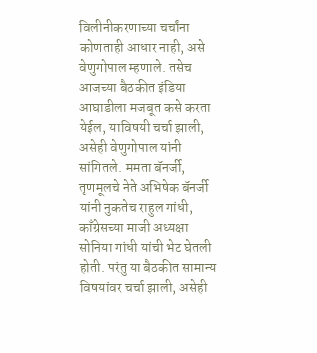विलीनीकरणाच्या चर्चांना कोणताही आधार नाही, असे वेणुगोपाल म्हणाले. तसेच आजच्या बैठकीत इंडिया आघाडीला मजबूत कसे करता येईल, याविषयी चर्चा झाली, असेही वेणुगोपाल यांनी सांगितले. ममता बॅनर्जी, तृणमूलचे नेते अभिषेक बॅनर्जी यांनी नुकतेच राहुल गांधी, काँग्रेसच्या माजी अध्यक्षा सोनिया गांधी यांची भेट घेतली होती. परंतु या बैठकीत सामान्य विषयांवर चर्चा झाली, असेही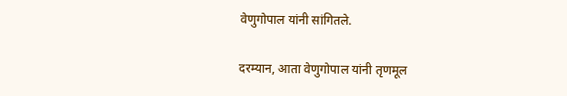वेणुगोपाल यांनी सांगितले.

दरम्यान, आता वेणुगोपाल यांनी तृणमूल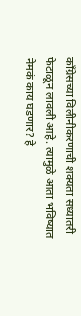काँग्रेसच्या विलीनीकरणाची शक्यता सध्यातरी फेटाळून लावली आहे. त्यामुळे आता भविष्यात नेमकं काय घडणार? हे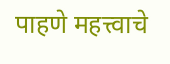पाहणे महत्त्वाचे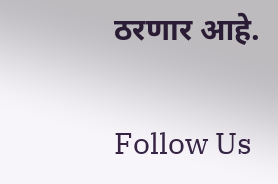ठरणार आहे.

Follow Us